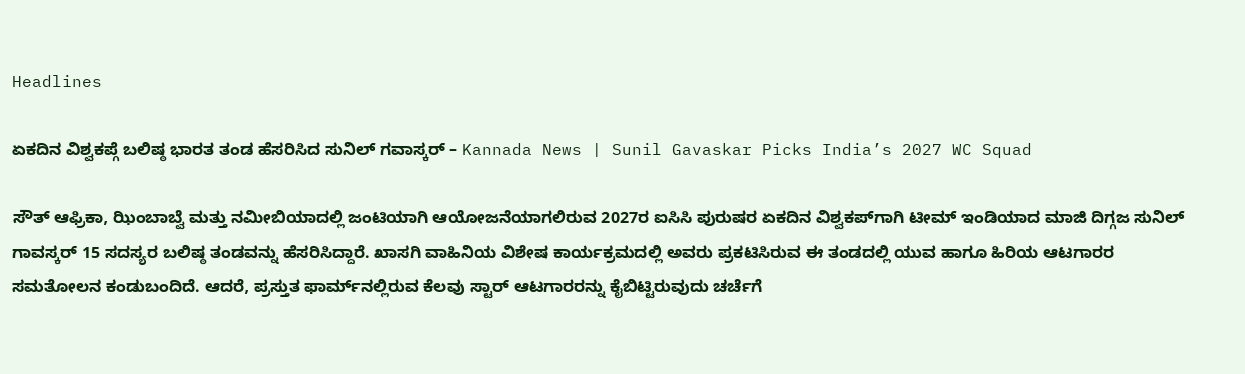Headlines

ಏಕದಿನ ವಿಶ್ವಕಪ್ಗೆ ಬಲಿಷ್ಠ ಭಾರತ ತಂಡ ಹೆಸರಿಸಿದ ಸುನಿಲ್ ಗವಾಸ್ಕರ್ – Kannada News | Sunil Gavaskar Picks India’s 2027 WC Squad

ಸೌತ್ ಆಫ್ರಿಕಾ, ಝಿಂಬಾಬ್ವೆ ಮತ್ತು ನಮೀಬಿಯಾದಲ್ಲಿ ಜಂಟಿಯಾಗಿ ಆಯೋಜನೆಯಾಗಲಿರುವ 2027ರ ಐಸಿಸಿ ಪುರುಷರ ಏಕದಿನ ವಿಶ್ವಕಪ್‌ಗಾಗಿ ಟೀಮ್ ಇಂಡಿಯಾದ ಮಾಜಿ ದಿಗ್ಗಜ ಸುನಿಲ್ ಗಾವಸ್ಕರ್ 15 ಸದಸ್ಯರ ಬಲಿಷ್ಠ ತಂಡವನ್ನು ಹೆಸರಿಸಿದ್ದಾರೆ. ಖಾಸಗಿ ವಾಹಿನಿಯ ವಿಶೇಷ ಕಾರ್ಯಕ್ರಮದಲ್ಲಿ ಅವರು ಪ್ರಕಟಿಸಿರುವ ಈ ತಂಡದಲ್ಲಿ ಯುವ ಹಾಗೂ ಹಿರಿಯ ಆಟಗಾರರ ಸಮತೋಲನ ಕಂಡುಬಂದಿದೆ. ಆದರೆ, ಪ್ರಸ್ತುತ ಫಾರ್ಮ್‌ನಲ್ಲಿರುವ ಕೆಲವು ಸ್ಟಾರ್ ಆಟಗಾರರನ್ನು ಕೈಬಿಟ್ಟಿರುವುದು ಚರ್ಚೆಗೆ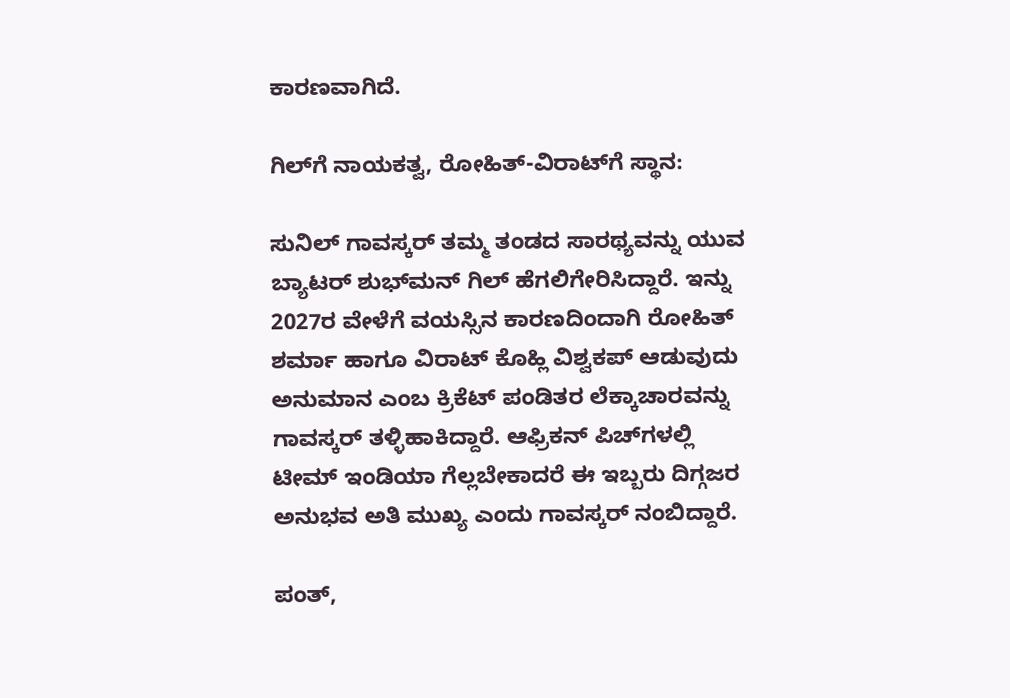ಕಾರಣವಾಗಿದೆ.

ಗಿಲ್‌ಗೆ ನಾಯಕತ್ವ, ರೋಹಿತ್-ವಿರಾಟ್‌ಗೆ ಸ್ಥಾನ:

ಸುನಿಲ್ ಗಾವಸ್ಕರ್ ತಮ್ಮ ತಂಡದ ಸಾರಥ್ಯವನ್ನು ಯುವ ಬ್ಯಾಟರ್ ಶುಭ್‌ಮನ್ ಗಿಲ್ ಹೆಗಲಿಗೇರಿಸಿದ್ದಾರೆ. ಇನ್ನು 2027ರ ವೇಳೆಗೆ ವಯಸ್ಸಿನ ಕಾರಣದಿಂದಾಗಿ ರೋಹಿತ್ ಶರ್ಮಾ ಹಾಗೂ ವಿರಾಟ್ ಕೊಹ್ಲಿ ವಿಶ್ವಕಪ್ ಆಡುವುದು ಅನುಮಾನ ಎಂಬ ಕ್ರಿಕೆಟ್ ಪಂಡಿತರ ಲೆಕ್ಕಾಚಾರವನ್ನು ಗಾವಸ್ಕರ್ ತಳ್ಳಿಹಾಕಿದ್ದಾರೆ. ಆಫ್ರಿಕನ್ ಪಿಚ್‌ಗಳಲ್ಲಿ ಟೀಮ್ ಇಂಡಿಯಾ ಗೆಲ್ಲಬೇಕಾದರೆ ಈ ಇಬ್ಬರು ದಿಗ್ಗಜರ ಅನುಭವ ಅತಿ ಮುಖ್ಯ ಎಂದು ಗಾವಸ್ಕರ್ ನಂಬಿದ್ದಾರೆ.

ಪಂತ್,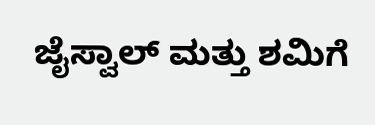ಜೈಸ್ವಾಲ್ ಮತ್ತು ಶಮಿಗೆ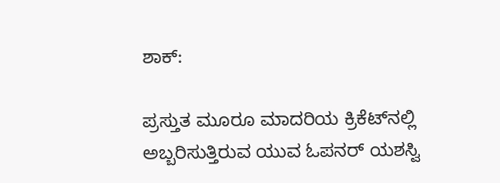ಶಾಕ್:

ಪ್ರಸ್ತುತ ಮೂರೂ ಮಾದರಿಯ ಕ್ರಿಕೆಟ್‌ನಲ್ಲಿ ಅಬ್ಬರಿಸುತ್ತಿರುವ ಯುವ ಓಪನರ್ ಯಶಸ್ವಿ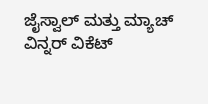ಜೈಸ್ವಾಲ್ ಮತ್ತು ಮ್ಯಾಚ್ ವಿನ್ನರ್ ವಿಕೆಟ್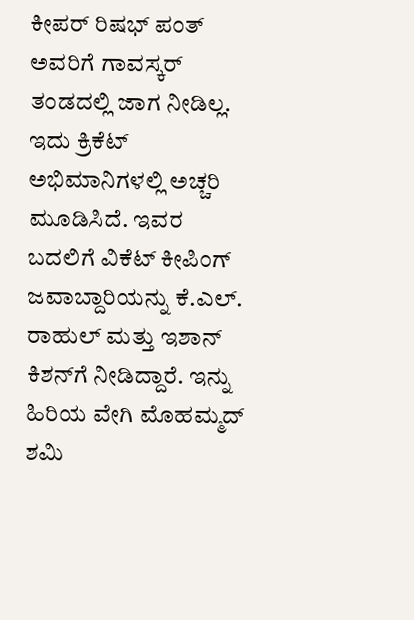ಕೀಪರ್ ರಿಷಭ್ ಪಂತ್ ಅವರಿಗೆ ಗಾವಸ್ಕರ್ ತಂಡದಲ್ಲಿ ಜಾಗ ನೀಡಿಲ್ಲ. ಇದು ಕ್ರಿಕೆಟ್ ಅಭಿಮಾನಿಗಳಲ್ಲಿ ಅಚ್ಚರಿ ಮೂಡಿಸಿದೆ. ಇವರ ಬದಲಿಗೆ ವಿಕೆಟ್ ಕೀಪಿಂಗ್ ಜವಾಬ್ದಾರಿಯನ್ನು ಕೆ.ಎಲ್. ರಾಹುಲ್ ಮತ್ತು ಇಶಾನ್ ಕಿಶನ್‌ಗೆ ನೀಡಿದ್ದಾರೆ. ಇನ್ನು ಹಿರಿಯ ವೇಗಿ ಮೊಹಮ್ಮದ್ ಶಮಿ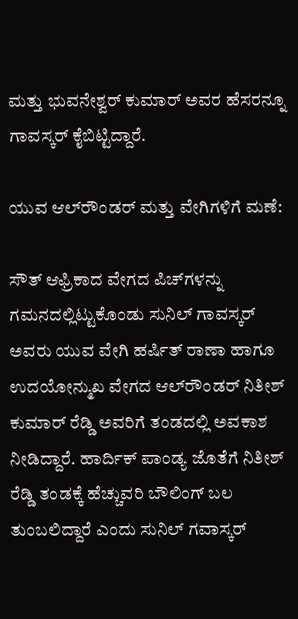ಮತ್ತು ಭುವನೇಶ್ವರ್ ಕುಮಾರ್ ಅವರ ಹೆಸರನ್ನೂ ಗಾವಸ್ಕರ್ ಕೈಬಿಟ್ಟಿದ್ದಾರೆ.

ಯುವ ಆಲ್‌ರೌಂಡರ್ ಮತ್ತು ವೇಗಿಗಳಿಗೆ ಮಣೆ:

ಸೌತ್ ಆಫ್ರಿಕಾದ ವೇಗದ ಪಿಚ್‌ಗಳನ್ನು ಗಮನದಲ್ಲಿಟ್ಟುಕೊಂಡು ಸುನಿಲ್ ಗಾವಸ್ಕರ್ ಅವರು ಯುವ ವೇಗಿ ಹರ್ಷಿತ್ ರಾಣಾ ಹಾಗೂ ಉದಯೋನ್ಮುಖ ವೇಗದ ಆಲ್‌ರೌಂಡರ್ ನಿತೀಶ್ ಕುಮಾರ್ ರೆಡ್ಡಿ ಅವರಿಗೆ ತಂಡದಲ್ಲಿ ಅವಕಾಶ ನೀಡಿದ್ದಾರೆ. ಹಾರ್ದಿಕ್ ಪಾಂಡ್ಯ ಜೊತೆಗೆ ನಿತೀಶ್ ರೆಡ್ಡಿ ತಂಡಕ್ಕೆ ಹೆಚ್ಚುವರಿ ಬೌಲಿಂಗ್ ಬಲ ತುಂಬಲಿದ್ದಾರೆ ಎಂದು ಸುನಿಲ್ ಗವಾಸ್ಕರ್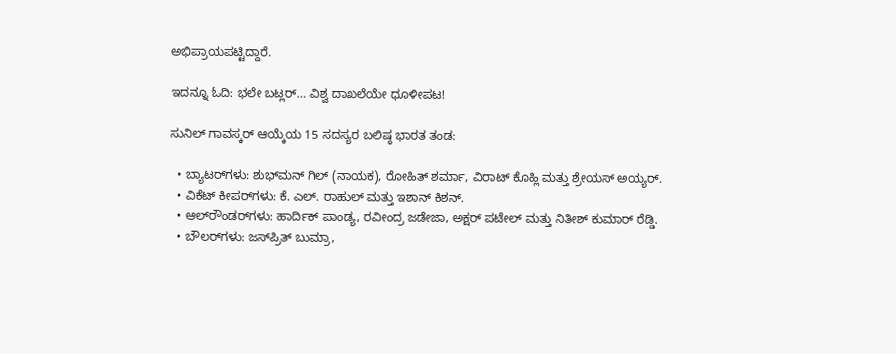ಅಭಿಪ್ರಾಯಪಟ್ಟಿದ್ದಾರೆ.

ಇದನ್ನೂ ಓದಿ: ಭಲೇ ಬಟ್ಲರ್… ವಿಶ್ವ ದಾಖಲೆಯೇ ಧೂಳೀಪಟ!

ಸುನಿಲ್ ಗಾವಸ್ಕರ್ ಆಯ್ಕೆಯ 15 ಸದಸ್ಯರ ಬಲಿಷ್ಠ ಭಾರತ ತಂಡ:

  • ಬ್ಯಾಟರ್‌ಗಳು: ಶುಭ್‌ಮನ್ ಗಿಲ್ (ನಾಯಕ), ರೋಹಿತ್ ಶರ್ಮಾ, ವಿರಾಟ್ ಕೊಹ್ಲಿ ಮತ್ತು ಶ್ರೇಯಸ್ ಅಯ್ಯರ್.
  • ವಿಕೆಟ್ ಕೀಪರ್‌ಗಳು: ಕೆ. ಎಲ್. ರಾಹುಲ್ ಮತ್ತು ಇಶಾನ್ ಕಿಶನ್.
  • ಆಲ್‌ರೌಂಡರ್‌ಗಳು: ಹಾರ್ದಿಕ್ ಪಾಂಡ್ಯ, ರವೀಂದ್ರ ಜಡೇಜಾ, ಅಕ್ಷರ್ ಪಟೇಲ್ ಮತ್ತು ನಿತೀಶ್ ಕುಮಾರ್ ರೆಡ್ಡಿ.
  • ಬೌಲರ್‌ಗಳು: ಜಸ್‌ಪ್ರಿತ್ ಬುಮ್ರಾ,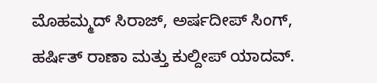ಮೊಹಮ್ಮದ್ ಸಿರಾಜ್, ಅರ್ಷದೀಪ್ ಸಿಂಗ್, ಹರ್ಷಿತ್ ರಾಣಾ ಮತ್ತು ಕುಲ್ದೀಪ್ ಯಾದವ್.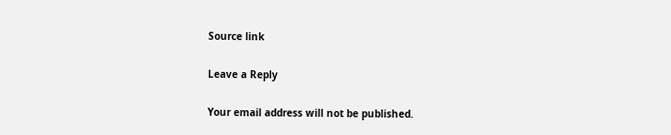Source link

Leave a Reply

Your email address will not be published.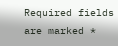Required fields are marked *